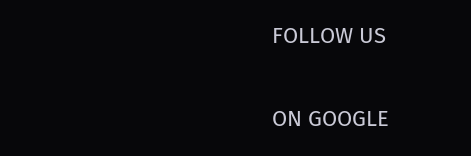FOLLOW US

ON GOOGLE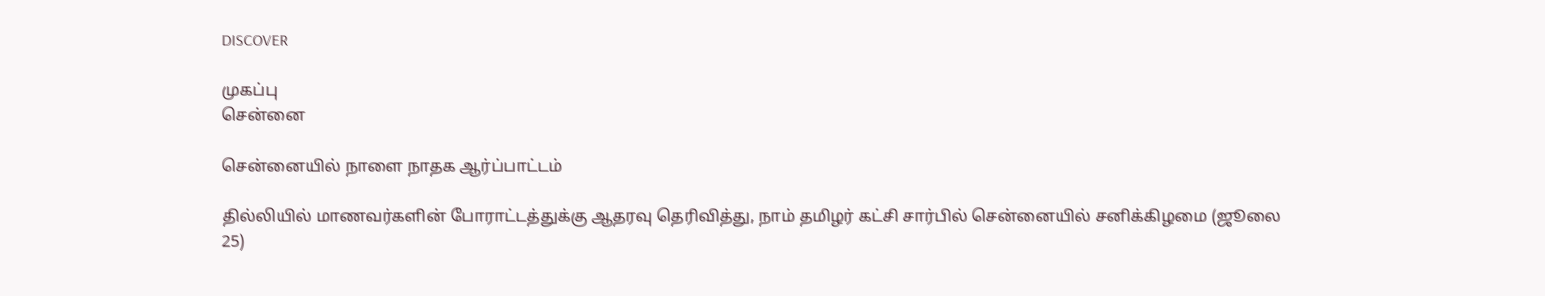DISCOVER

முகப்பு
சென்னை

சென்னையில் நாளை நாதக ஆர்ப்பாட்டம்

தில்லியில் மாணவர்களின் போராட்டத்துக்கு ஆதரவு தெரிவித்து, நாம் தமிழர் கட்சி சார்பில் சென்னையில் சனிக்கிழமை (ஜூலை 25)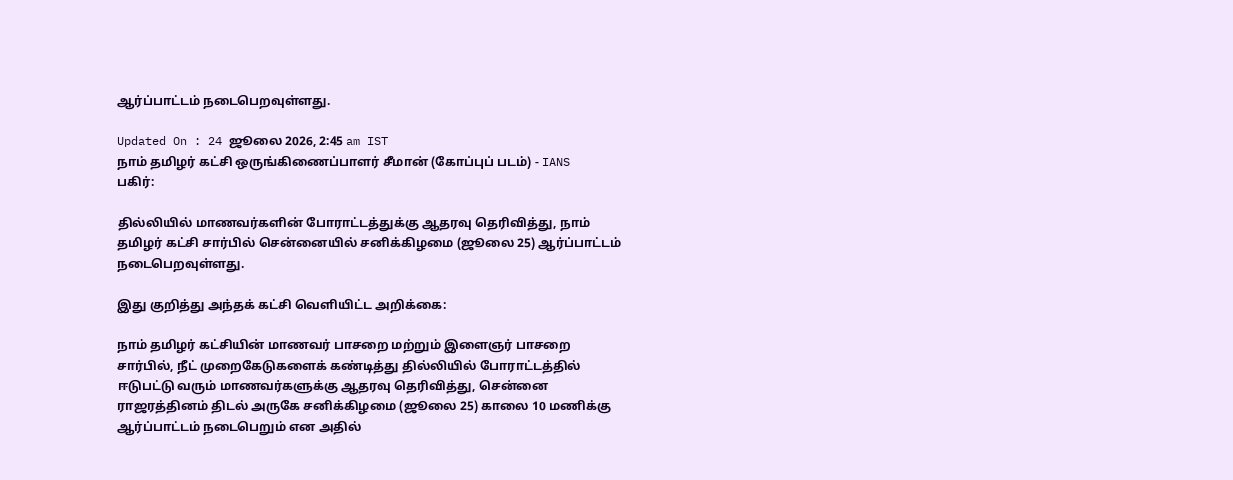ஆர்ப்பாட்டம் நடைபெறவுள்ளது.

Updated On : 24 ஜூலை 2026, 2:45 am IST
நாம் தமிழர் கட்சி ஒருங்கிணைப்பாளர் சீமான் (கோப்புப் படம்) - IANS
பகிர்:

தில்லியில் மாணவர்களின் போராட்டத்துக்கு ஆதரவு தெரிவித்து, நாம் தமிழர் கட்சி சார்பில் சென்னையில் சனிக்கிழமை (ஜூலை 25) ஆர்ப்பாட்டம் நடைபெறவுள்ளது.

இது குறித்து அந்தக் கட்சி வெளியிட்ட அறிக்கை:

நாம் தமிழர் கட்சியின் மாணவர் பாசறை மற்றும் இளைஞர் பாசறை சார்பில், நீட் முறைகேடுகளைக் கண்டித்து தில்லியில் போராட்டத்தில் ஈடுபட்டு வரும் மாணவர்களுக்கு ஆதரவு தெரிவித்து, சென்னை ராஜரத்தினம் திடல் அருகே சனிக்கிழமை (ஜூலை 25) காலை 10 மணிக்கு ஆர்ப்பாட்டம் நடைபெறும் என அதில்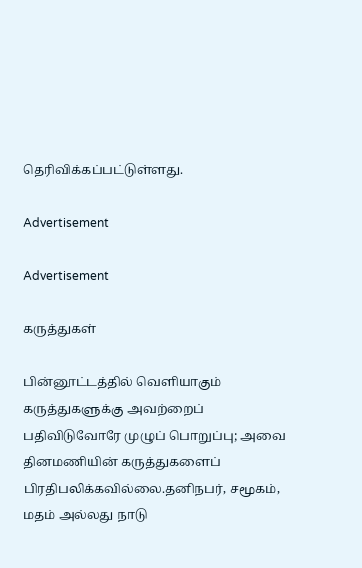தெரிவிக்கப்பட்டுள்ளது.

Advertisement

Advertisement

கருத்துகள்

பின்னூட்டத்தில் வெளியாகும் கருத்துகளுக்கு அவற்றைப் பதிவிடுவோரே முழுப் பொறுப்பு; அவை தினமணியின் கருத்துகளைப் பிரதிபலிக்கவில்லை.தனிநபர், சமூகம், மதம் அல்லது நாடு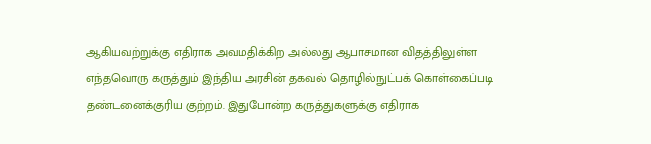ஆகியவற்றுக்கு எதிராக அவமதிக்கிற அல்லது ஆபாசமான விதத்திலுள்ள எந்தவொரு கருத்தும் இந்திய அரசின் தகவல் தொழில்நுட்பக் கொள்கைப்படி தண்டனைக்குரிய குற்றம். இதுபோன்ற கருத்துகளுக்கு எதிராக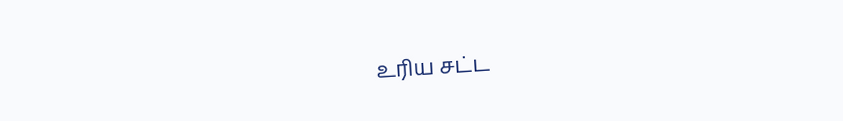உரிய சட்ட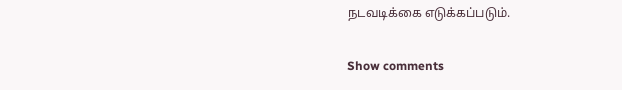நடவடிக்கை எடுக்கப்படும்.

Show comments